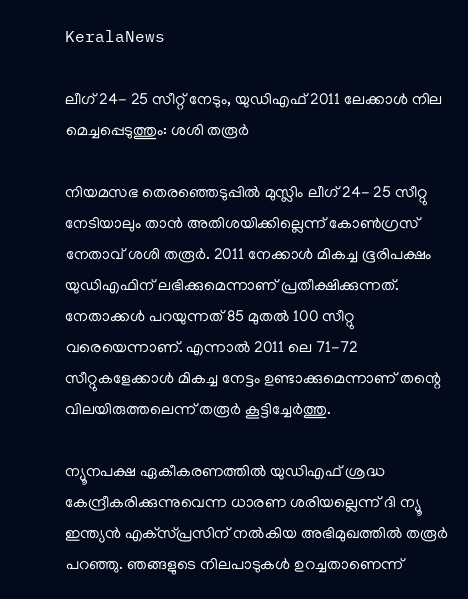KeralaNews

ലീഗ് 24- 25 സീറ്റ് നേടും, യുഡിഎഫ് 2011 ലേക്കാള്‍ നില മെച്ചപ്പെടുത്തും: ശശി തരൂര്‍

നിയമസഭ തെരഞ്ഞെടുപ്പില്‍ മുസ്ലിം ലീഗ് 24- 25 സീറ്റു നേടിയാലും താന്‍ അതിശയിക്കില്ലെന്ന് കോണ്‍ഗ്രസ് നേതാവ് ശശി തരൂര്‍. 2011 നേക്കാള്‍ മികച്ച ഭൂരിപക്ഷം യുഡിഎഫിന് ലഭിക്കുമെന്നാണ് പ്രതീക്ഷിക്കുന്നത്. നേതാക്കള്‍ പറയുന്നത് 85 മുതല്‍ 100 സീറ്റു വരെയെന്നാണ്. എന്നാല്‍ 2011 ലെ 71-72 സീറ്റുകളേക്കാള്‍ മികച്ച നേട്ടം ഉണ്ടാക്കുമെന്നാണ് തന്റെ വിലയിരുത്തലെന്ന് തരൂര്‍ കൂട്ടിച്ചേര്‍ത്തു.

ന്യൂനപക്ഷ ഏകീകരണത്തില്‍ യുഡിഎഫ് ശ്രദ്ധ കേന്ദ്രീകരിക്കുന്നുവെന്ന ധാരണ ശരിയല്ലെന്ന് ദി ന്യൂ ഇന്ത്യന്‍ എക്‌സ്പ്രസിന് നല്‍കിയ അഭിമുഖത്തില്‍ തരൂര്‍ പറഞ്ഞു. ഞങ്ങളുടെ നിലപാടുകള്‍ ഉറച്ചതാണെന്ന്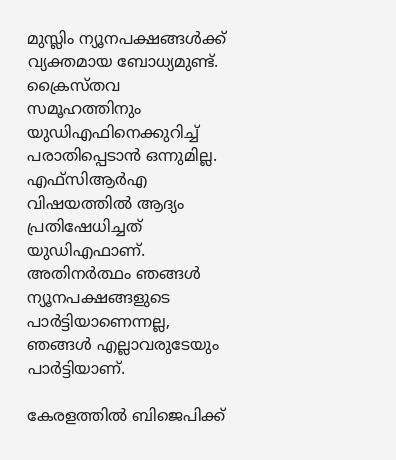മുസ്ലിം ന്യൂനപക്ഷങ്ങള്‍ക്ക് വ്യക്തമായ ബോധ്യമുണ്ട്. ക്രൈസ്തവ സമൂഹത്തിനും യുഡിഎഫിനെക്കുറിച്ച് പരാതിപ്പെടാന്‍ ഒന്നുമില്ല. എഫ്സിആര്‍എ വിഷയത്തില്‍ ആദ്യം പ്രതിഷേധിച്ചത് യുഡിഎഫാണ്. അതിനര്‍ത്ഥം ഞങ്ങള്‍ ന്യൂനപക്ഷങ്ങളുടെ പാര്‍ട്ടിയാണെന്നല്ല, ഞങ്ങള്‍ എല്ലാവരുടേയും പാര്‍ട്ടിയാണ്.

കേരളത്തില്‍ ബിജെപിക്ക്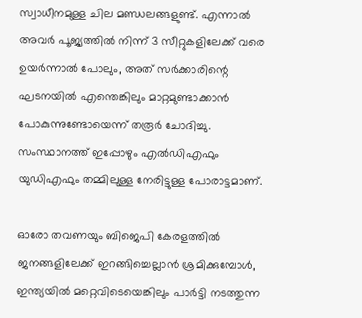സ്വാധീനമുള്ള ചില മണ്ഡലങ്ങളുണ്ട്. എന്നാല്‍ അവര്‍ പൂജ്യത്തില്‍ നിന്ന് 3 സീറ്റുകളിലേക്ക് വരെ ഉയര്‍ന്നാല്‍ പോലും, അത് സര്‍ക്കാരിന്റെ ഘടനയില്‍ എന്തെങ്കിലും മാറ്റമുണ്ടാക്കാന്‍ പോകുന്നുണ്ടോയെന്ന് തരൂര്‍ ചോദിച്ചു. സംസ്ഥാനത്ത് ഇപ്പോഴും എല്‍ഡിഎഫും യുഡിഎഫും തമ്മിലുള്ള നേരിട്ടുള്ള പോരാട്ടമാണ്.

ഓരോ തവണയും ബിജെപി കേരളത്തില്‍ ജനങ്ങളിലേക്ക് ഇറങ്ങിച്ചെല്ലാന്‍ ശ്രമിക്കുമ്പോള്‍, ഇന്ത്യയില്‍ മറ്റെവിടെയെങ്കിലും പാര്‍ട്ടി നടത്തുന്ന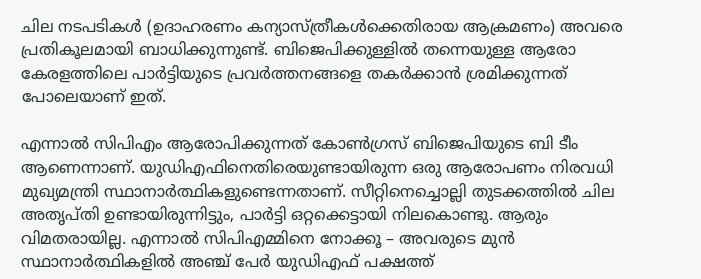ചില നടപടികള്‍ (ഉദാഹരണം കന്യാസ്ത്രീകള്‍ക്കെതിരായ ആക്രമണം) അവരെ പ്രതികൂലമായി ബാധിക്കുന്നുണ്ട്. ബിജെപിക്കുള്ളില്‍ തന്നെയുള്ള ആരോ കേരളത്തിലെ പാര്‍ട്ടിയുടെ പ്രവര്‍ത്തനങ്ങളെ തകര്‍ക്കാന്‍ ശ്രമിക്കുന്നത് പോലെയാണ് ഇത്.

എന്നാല്‍ സിപിഎം ആരോപിക്കുന്നത് കോണ്‍ഗ്രസ് ബിജെപിയുടെ ബി ടീം ആണെന്നാണ്. യുഡിഎഫിനെതിരെയുണ്ടായിരുന്ന ഒരു ആരോപണം നിരവധി മുഖ്യമന്ത്രി സ്ഥാനാര്‍ത്ഥികളുണ്ടെന്നതാണ്. സീറ്റിനെച്ചൊല്ലി തുടക്കത്തില്‍ ചില അതൃപ്തി ഉണ്ടായിരുന്നിട്ടും, പാര്‍ട്ടി ഒറ്റക്കെട്ടായി നിലകൊണ്ടു. ആരും വിമതരായില്ല. എന്നാല്‍ സിപിഎമ്മിനെ നോക്കൂ – അവരുടെ മുന്‍ സ്ഥാനാര്‍ത്ഥികളില്‍ അഞ്ച് പേര്‍ യുഡിഎഫ് പക്ഷത്ത്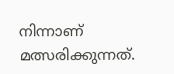നിന്നാണ് മത്സരിക്കുന്നത്.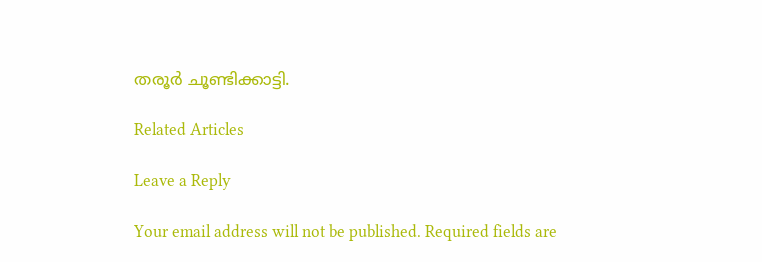തരൂര്‍ ചൂണ്ടിക്കാട്ടി.

Related Articles

Leave a Reply

Your email address will not be published. Required fields are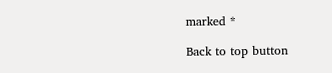marked *

Back to top button